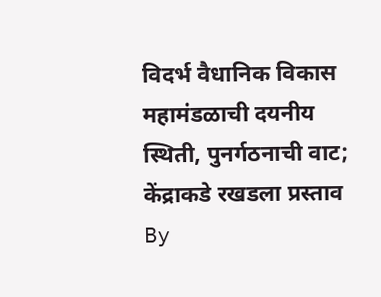विदर्भ वैधानिक विकास महामंडळाची दयनीय स्थिती, पुनर्गठनाची वाट; केंद्राकडे रखडला प्रस्ताव
By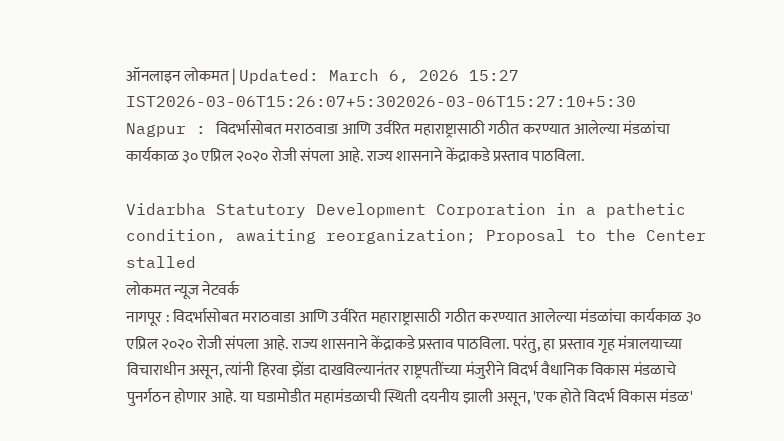ऑनलाइन लोकमत | Updated: March 6, 2026 15:27 IST2026-03-06T15:26:07+5:302026-03-06T15:27:10+5:30
Nagpur : विदर्भासोबत मराठवाडा आणि उर्वरित महाराष्ट्रासाठी गठीत करण्यात आलेल्या मंडळांचा कार्यकाळ ३० एप्रिल २०२० रोजी संपला आहे. राज्य शासनाने केंद्राकडे प्रस्ताव पाठविला.

Vidarbha Statutory Development Corporation in a pathetic condition, awaiting reorganization; Proposal to the Center stalled
लोकमत न्यूज नेटवर्क
नागपूर : विदर्भासोबत मराठवाडा आणि उर्वरित महाराष्ट्रासाठी गठीत करण्यात आलेल्या मंडळांचा कार्यकाळ ३० एप्रिल २०२० रोजी संपला आहे. राज्य शासनाने केंद्राकडे प्रस्ताव पाठविला. परंतु, हा प्रस्ताव गृह मंत्रालयाच्या विचाराधीन असून, त्यांनी हिरवा झेंडा दाखविल्यानंतर राष्ट्रपतींच्या मंजुरीने विदर्भ वैधानिक विकास मंडळाचे पुनर्गठन होणार आहे. या घडामोडीत महामंडळाची स्थिती दयनीय झाली असून, 'एक होते विदर्भ विकास मंडळ'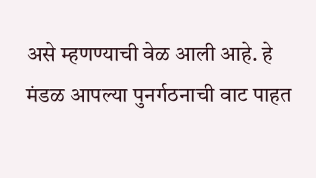असे म्हणण्याची वेळ आली आहे. हे मंडळ आपल्या पुनर्गठनाची वाट पाहत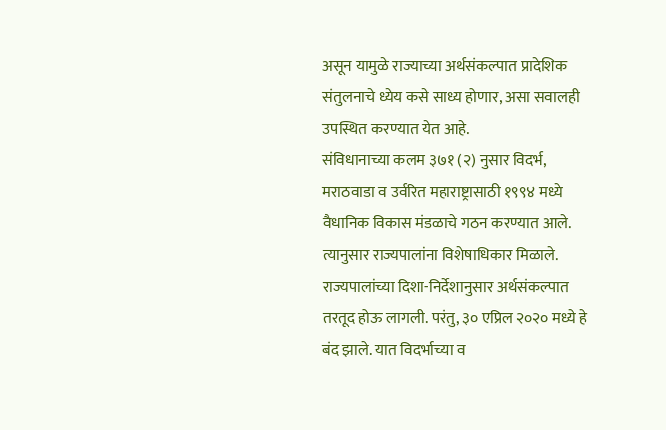असून यामुळे राज्याच्या अर्थसंकल्पात प्रादेशिक संतुलनाचे ध्येय कसे साध्य होणार, असा सवालही उपस्थित करण्यात येत आहे.
संविधानाच्या कलम ३७१ (२) नुसार विदर्भ, मराठवाडा व उर्वरित महाराष्ट्रासाठी १९९४ मध्ये वैधानिक विकास मंडळाचे गठन करण्यात आले. त्यानुसार राज्यपालांना विशेषाधिकार मिळाले. राज्यपालांच्या दिशा-निर्देशानुसार अर्थसंकल्पात तरतूद होऊ लागली. परंतु, ३० एप्रिल २०२० मध्ये हे बंद झाले. यात विदर्भाच्या व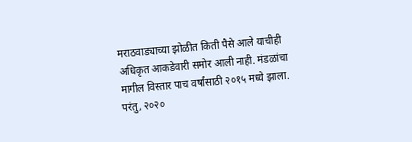मराठवाड्याच्या झोळीत किती पैसे आले याचीही अधिकृत आकडेवारी समोर आली नाही. मंडळांचा मागील विस्तार पाच वर्षांसाठी २०१५ मध्ये झाला. परंतु, २०२०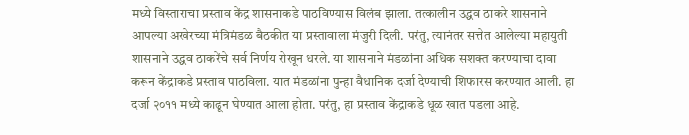मध्ये विस्ताराचा प्रस्ताव केंद्र शासनाकडे पाठविण्यास विलंब झाला. तत्कालीन उद्धव ठाकरे शासनाने आपल्या अखेरच्या मंत्रिमंडळ बैठकीत या प्रस्तावाला मंजुरी दिली. परंतु, त्यानंतर सत्तेत आलेल्या महायुती शासनाने उद्धव ठाकरेंचे सर्व निर्णय रोखून धरले. या शासनाने मंडळांना अधिक सशक्त करण्याचा दावा करून केंद्राकडे प्रस्ताव पाठविला. यात मंडळांना पुन्हा वैधानिक दर्जा देण्याची शिफारस करण्यात आली. हा दर्जा २०११ मध्ये काढून घेण्यात आला होता. परंतु, हा प्रस्ताव केंद्राकडे धूळ खात पडला आहे.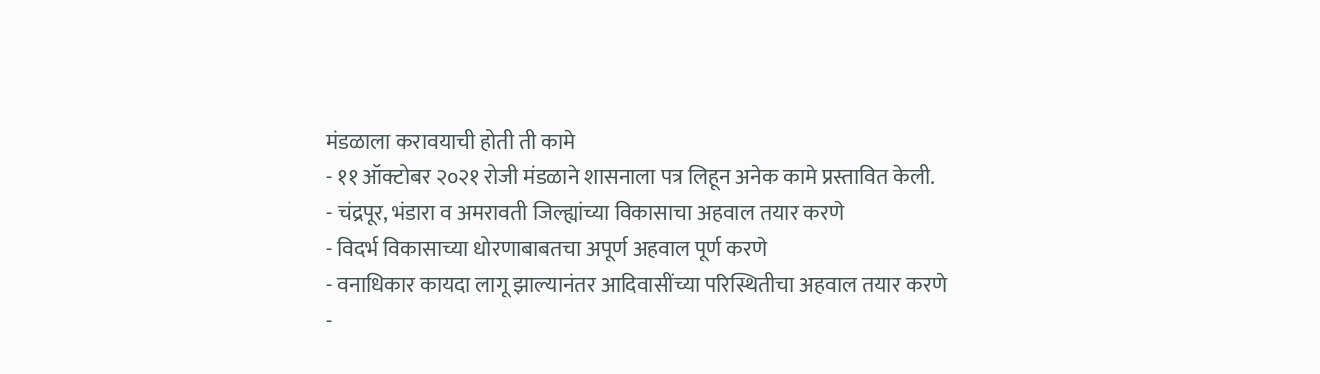मंडळाला करावयाची होती ती कामे
- ११ ऑक्टोबर २०२१ रोजी मंडळाने शासनाला पत्र लिहून अनेक कामे प्रस्तावित केली.
- चंद्रपूर, भंडारा व अमरावती जिल्ह्यांच्या विकासाचा अहवाल तयार करणे
- विदर्भ विकासाच्या धोरणाबाबतचा अपूर्ण अहवाल पूर्ण करणे
- वनाधिकार कायदा लागू झाल्यानंतर आदिवासींच्या परिस्थितीचा अहवाल तयार करणे
-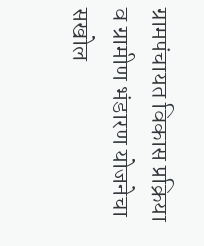ग्रामपंचायत विकास प्रक्रिया व ग्रामीण भंडारण योजनेचा सखोल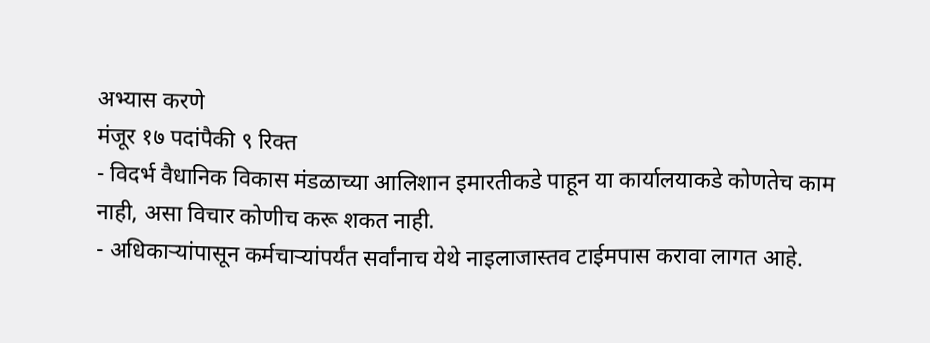अभ्यास करणे
मंजूर १७ पदांपैकी ९ रिक्त
- विदर्भ वैधानिक विकास मंडळाच्या आलिशान इमारतीकडे पाहून या कार्यालयाकडे कोणतेच काम नाही, असा विचार कोणीच करू शकत नाही.
- अधिकाऱ्यांपासून कर्मचाऱ्यांपर्यंत सर्वांनाच येथे नाइलाजास्तव टाईमपास करावा लागत आहे.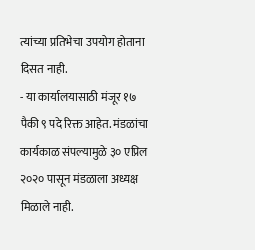त्यांच्या प्रतिभेचा उपयोग होताना दिसत नाही.
- या कार्यालयासाठी मंजूर १७ पैकी ९ पदे रिक्त आहेत. मंडळांचा कार्यकाळ संपल्यामुळे ३० एप्रिल २०२० पासून मंडळाला अध्यक्ष मिळाले नाही.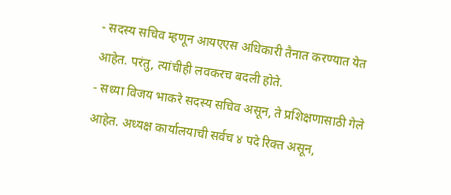- सदस्य सचिव म्हणून आयएएस अधिकारी तैनात करण्यात येत आहेत. परंतु, त्यांचीही लवकरच बदली होते.
- सध्या विजय भाकरे सदस्य सचिव असून, ते प्रशिक्षणासाठी गेले आहेत. अध्यक्ष कार्यालयाची सर्वच ४ पदे रिक्त असून,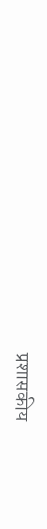प्रशासकीय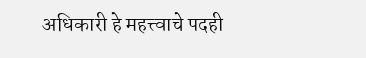अधिकारी हे महत्त्वाचे पदही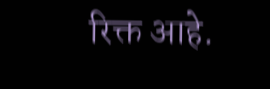रिक्त आहे.